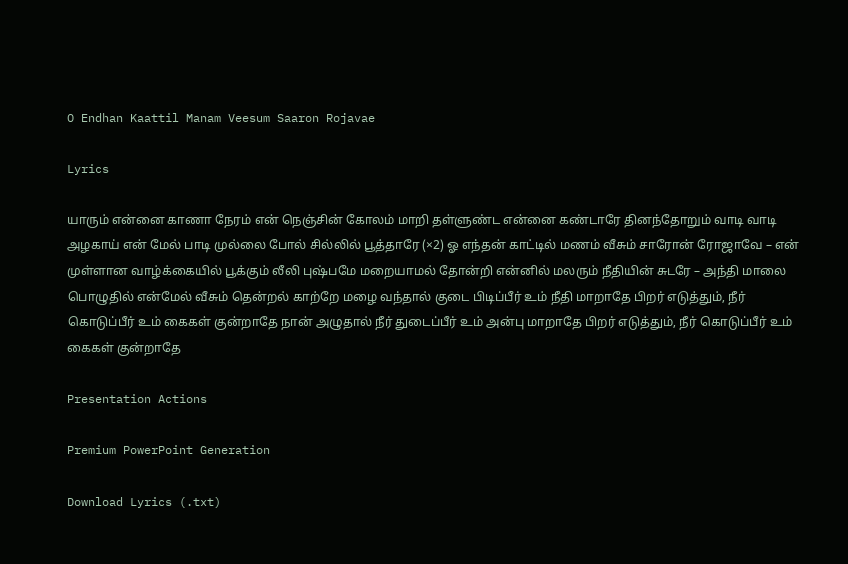O Endhan Kaattil Manam Veesum Saaron Rojavae

Lyrics

யாரும் என்னை காணா நேரம் என் நெஞ்சின் கோலம் மாறி தள்ளுண்ட என்னை கண்டாரே தினந்தோறும் வாடி வாடி அழகாய் என் மேல் பாடி முல்லை போல் சில்லில் பூத்தாரே (×2) ஓ எந்தன் காட்டில் மணம் வீசும் சாரோன் ரோஜாவே – என் முள்ளான வாழ்க்கையில் பூக்கும் லீலி புஷ்பமே மறையாமல் தோன்றி என்னில் மலரும் நீதியின் சுடரே – அந்தி மாலை பொழுதில் என்மேல் வீசும் தென்றல் காற்றே மழை வந்தால் குடை பிடிப்பீர் உம் நீதி மாறாதே பிறர் எடுத்தும், நீர் கொடுப்பீர் உம் கைகள் குன்றாதே நான் அழுதால் நீர் துடைப்பீர் உம் அன்பு மாறாதே பிறர் எடுத்தும், நீர் கொடுப்பீர் உம் கைகள் குன்றாதே

Presentation Actions

Premium PowerPoint Generation

Download Lyrics (.txt)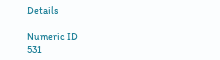Details

Numeric ID
531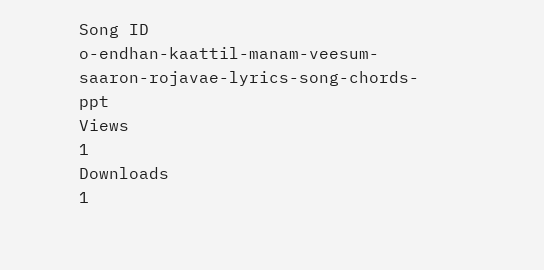Song ID
o-endhan-kaattil-manam-veesum-saaron-rojavae-lyrics-song-chords-ppt
Views
1
Downloads
1